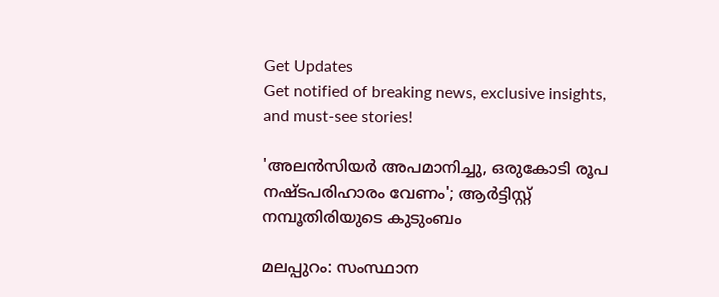Get Updates
Get notified of breaking news, exclusive insights, and must-see stories!

'അലന്‍സിയര്‍ അപമാനിച്ചു, ഒരുകോടി രൂപ നഷ്ടപരിഹാരം വേണം'; ആര്‍ട്ടിസ്റ്റ് നമ്പൂതിരിയുടെ കുടുംബം

മലപ്പുറം: സംസ്ഥാന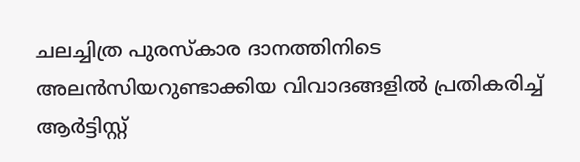ചലച്ചിത്ര പുരസ്‌കാര ദാനത്തിനിടെ അലന്‍സിയറുണ്ടാക്കിയ വിവാദങ്ങളില്‍ പ്രതികരിച്ച് ആര്‍ട്ടിസ്റ്റ്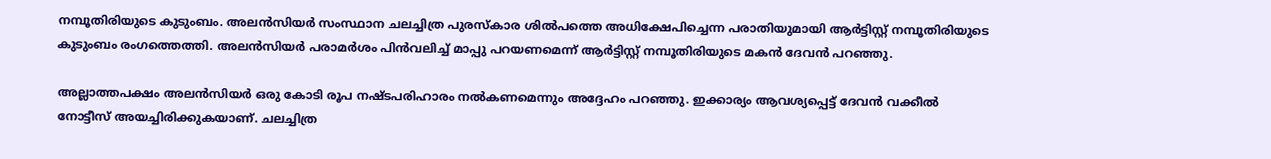നമ്പൂതിരിയുടെ കുടുംബം. അലന്‍സിയര്‍ സംസ്ഥാന ചലച്ചിത്ര പുരസ്‌കാര ശില്‍പത്തെ അധിക്ഷേപിച്ചെന്ന പരാതിയുമായി ആര്‍ട്ടിസ്റ്റ് നമ്പൂതിരിയുടെ കുടുംബം രംഗത്തെത്തി. അലന്‍സിയര്‍ പരാമര്‍ശം പിന്‍വലിച്ച് മാപ്പു പറയണമെന്ന് ആര്‍ട്ടിസ്റ്റ് നമ്പൂതിരിയുടെ മകന്‍ ദേവന്‍ പറഞ്ഞു.

അല്ലാത്തപക്ഷം അലന്‍സിയര്‍ ഒരു കോടി രൂപ നഷ്ടപരിഹാരം നല്‍കണമെന്നും അദ്ദേഹം പറഞ്ഞു. ഇക്കാര്യം ആവശ്യപ്പെട്ട് ദേവന്‍ വക്കീല്‍ നോട്ടീസ് അയച്ചിരിക്കുകയാണ്. ചലച്ചിത്ര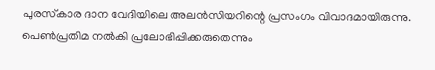പുരസ്‌കാര ദാന വേദിയിലെ അലന്‍സിയറിന്റെ പ്രസംഗം വിവാദമായിരുന്നു. പെണ്‍പ്രതിമ നല്‍കി പ്രലോഭിപ്പിക്കരുതെന്നും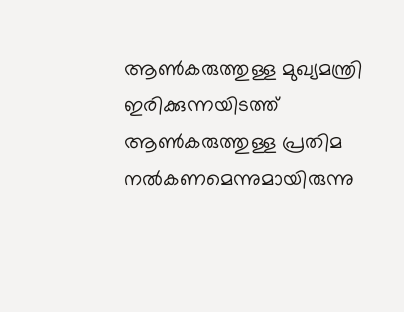ആണ്‍കരുത്തുള്ള മുഖ്യമന്ത്രി ഇരിക്കുന്നയിടത്ത് ആണ്‍കരുത്തുള്ള പ്രതിമ നല്‍കണമെന്നുമായിരുന്നു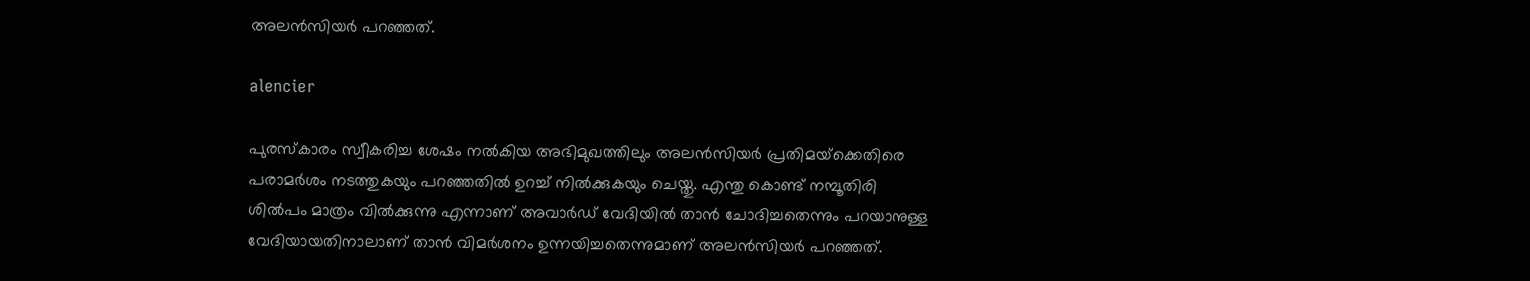അലന്‍സിയര്‍ പറഞ്ഞത്.

alencier

പുരസ്‌കാരം സ്വീകരിച്ച ശേഷം നല്‍കിയ അഭിമുഖത്തിലും അലന്‍സിയര്‍ പ്രതിമയ്‌ക്കെതിരെ പരാമര്‍ശം നടത്തുകയും പറഞ്ഞതില്‍ ഉറച്ച് നില്‍ക്കുകയും ചെയ്തു. എന്തു കൊണ്ട് നമ്പൂതിരി ശില്‍പം മാത്രം വില്‍ക്കുന്നു എന്നാണ് അവാര്‍ഡ് വേദിയില്‍ താന്‍ ചോദിച്ചതെന്നും പറയാനുള്ള വേദിയായതിനാലാണ് താന്‍ വിമര്‍ശനം ഉന്നയിച്ചതെന്നുമാണ് അലന്‍സിയര്‍ പറഞ്ഞത്.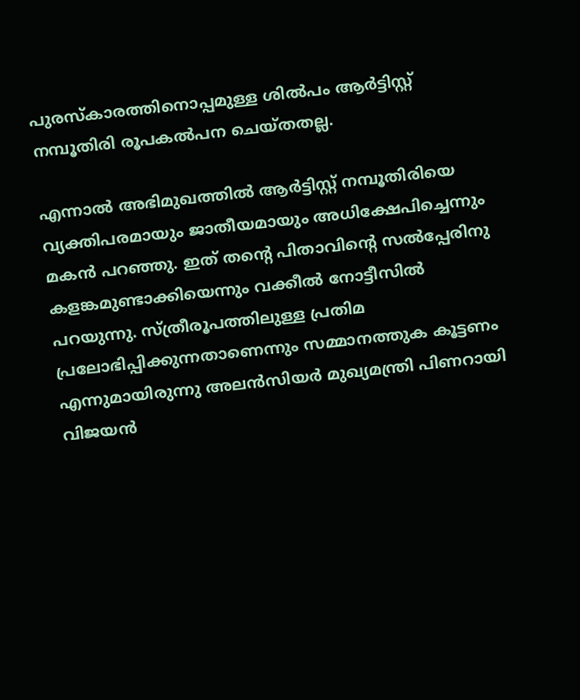പുരസ്‌കാരത്തിനൊപ്പമുള്ള ശില്‍പം ആര്‍ട്ടിസ്റ്റ് നമ്പൂതിരി രൂപകല്‍പന ചെയ്തതല്ല.

എന്നാല്‍ അഭിമുഖത്തില്‍ ആര്‍ട്ടിസ്റ്റ് നമ്പൂതിരിയെ വ്യക്തിപരമായും ജാതീയമായും അധിക്ഷേപിച്ചെന്നും മകന്‍ പറഞ്ഞു. ഇത് തന്റെ പിതാവിന്റെ സല്‍പ്പേരിനു കളങ്കമുണ്ടാക്കിയെന്നും വക്കീല്‍ നോട്ടീസില്‍ പറയുന്നു. സ്ത്രീരൂപത്തിലുള്ള പ്രതിമ പ്രലോഭിപ്പിക്കുന്നതാണെന്നും സമ്മാനത്തുക കൂട്ടണം എന്നുമായിരുന്നു അലന്‍സിയര്‍ മുഖ്യമന്ത്രി പിണറായി വിജയന്‍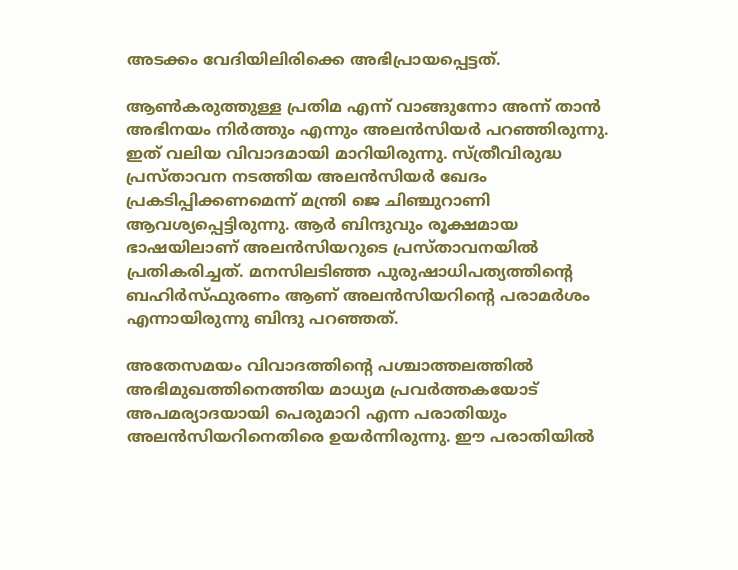അടക്കം വേദിയിലിരിക്കെ അഭിപ്രായപ്പെട്ടത്.

ആണ്‍കരുത്തുള്ള പ്രതിമ എന്ന് വാങ്ങുന്നോ അന്ന് താന്‍ അഭിനയം നിര്‍ത്തും എന്നും അലന്‍സിയര്‍ പറഞ്ഞിരുന്നു. ഇത് വലിയ വിവാദമായി മാറിയിരുന്നു. സ്ത്രീവിരുദ്ധ പ്രസ്താവന നടത്തിയ അലന്‍സിയര്‍ ഖേദം പ്രകടിപ്പിക്കണമെന്ന് മന്ത്രി ജെ ചിഞ്ചുറാണി ആവശ്യപ്പെട്ടിരുന്നു. ആര്‍ ബിന്ദുവും രൂക്ഷമായ ഭാഷയിലാണ് അലന്‍സിയറുടെ പ്രസ്താവനയില്‍ പ്രതികരിച്ചത്. മനസിലടിഞ്ഞ പുരുഷാധിപത്യത്തിന്റെ ബഹിര്‍സ്ഫുരണം ആണ് അലന്‍സിയറിന്റെ പരാമര്‍ശം എന്നായിരുന്നു ബിന്ദു പറഞ്ഞത്.

അതേസമയം വിവാദത്തിന്റെ പശ്ചാത്തലത്തില്‍ അഭിമുഖത്തിനെത്തിയ മാധ്യമ പ്രവര്‍ത്തകയോട് അപമര്യാദയായി പെരുമാറി എന്ന പരാതിയും അലന്‍സിയറിനെതിരെ ഉയര്‍ന്നിരുന്നു. ഈ പരാതിയില്‍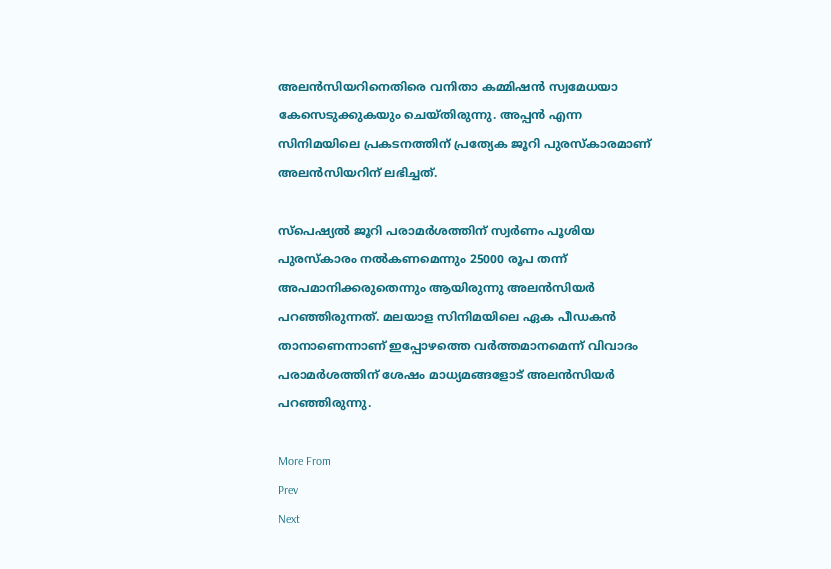അലന്‍സിയറിനെതിരെ വനിതാ കമ്മിഷന്‍ സ്വമേധയാ കേസെടുക്കുകയും ചെയ്തിരുന്നു. അപ്പന്‍ എന്ന സിനിമയിലെ പ്രകടനത്തിന് പ്രത്യേക ജൂറി പുരസ്‌കാരമാണ് അലന്‍സിയറിന് ലഭിച്ചത്.

സ്‌പെഷ്യല്‍ ജൂറി പരാമര്‍ശത്തിന് സ്വര്‍ണം പൂശിയ പുരസ്‌കാരം നല്‍കണമെന്നും 25000 രൂപ തന്ന് അപമാനിക്കരുതെന്നും ആയിരുന്നു അലന്‍സിയര്‍ പറഞ്ഞിരുന്നത്. മലയാള സിനിമയിലെ ഏക പീഡകന്‍ താനാണെന്നാണ് ഇപ്പോഴത്തെ വര്‍ത്തമാനമെന്ന് വിവാദം പരാമര്‍ശത്തിന് ശേഷം മാധ്യമങ്ങളോട് അലന്‍സിയര്‍ പറഞ്ഞിരുന്നു.

More From
Prev
Next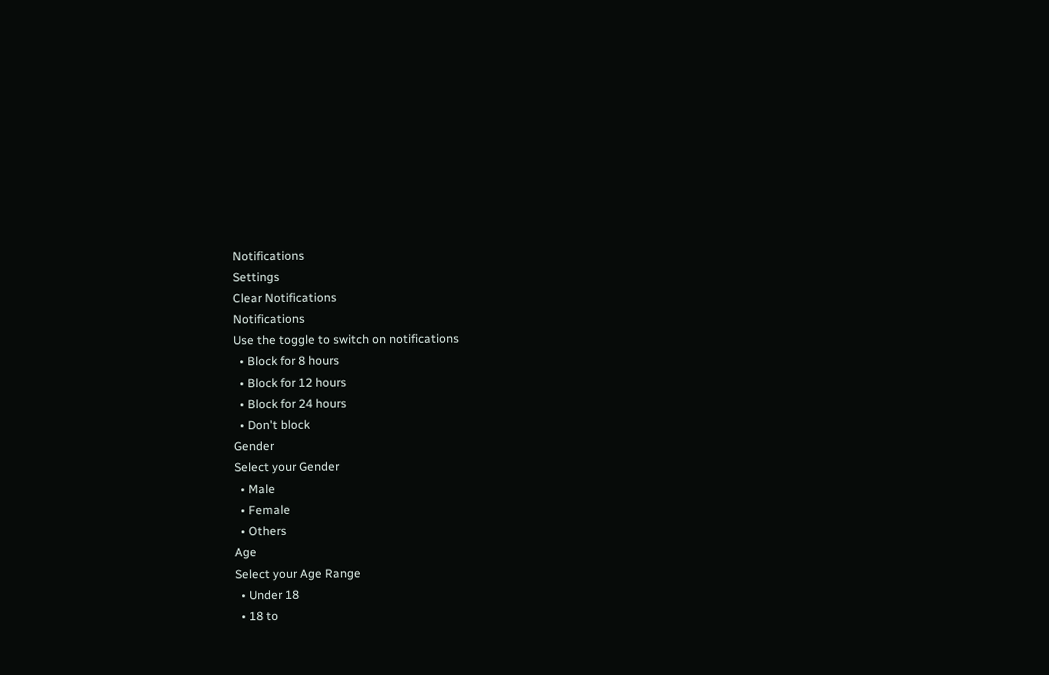Notifications
Settings
Clear Notifications
Notifications
Use the toggle to switch on notifications
  • Block for 8 hours
  • Block for 12 hours
  • Block for 24 hours
  • Don't block
Gender
Select your Gender
  • Male
  • Female
  • Others
Age
Select your Age Range
  • Under 18
  • 18 to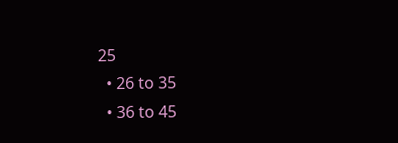25
  • 26 to 35
  • 36 to 45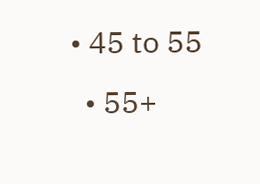• 45 to 55
  • 55+